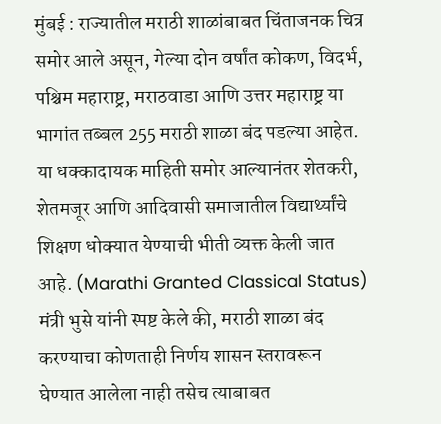मुंबई : राज्यातील मराठी शाळांबाबत चिंताजनक चित्र समोर आले असून, गेल्या दोन वर्षांत कोकण, विदर्भ, पश्चिम महाराष्ट्र, मराठवाडा आणि उत्तर महाराष्ट्र या भागांत तब्बल 255 मराठी शाळा बंद पडल्या आहेत. या धक्कादायक माहिती समोर आल्यानंतर शेतकरी, शेतमजूर आणि आदिवासी समाजातील विद्यार्थ्यांचे शिक्षण धोक्यात येण्याची भीती व्यक्त केली जात आहे. (Marathi Granted Classical Status)
मंत्री भुसे यांनी स्पष्ट केले की, मराठी शाळा बंद करण्याचा कोणताही निर्णय शासन स्तरावरून घेण्यात आलेला नाही तसेच त्याबाबत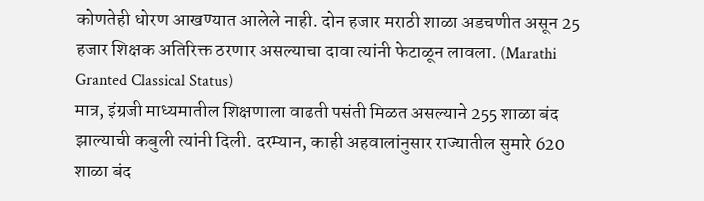कोणतेही धोरण आखण्यात आलेले नाही. दोन हजार मराठी शाळा अडचणीत असून 25 हजार शिक्षक अतिरिक्त ठरणार असल्याचा दावा त्यांनी फेटाळून लावला. (Marathi Granted Classical Status)
मात्र, इंग्रजी माध्यमातील शिक्षणाला वाढती पसंती मिळत असल्याने 255 शाळा बंद झाल्याची कबुली त्यांनी दिली. दरम्यान, काही अहवालांनुसार राज्यातील सुमारे 620 शाळा बंद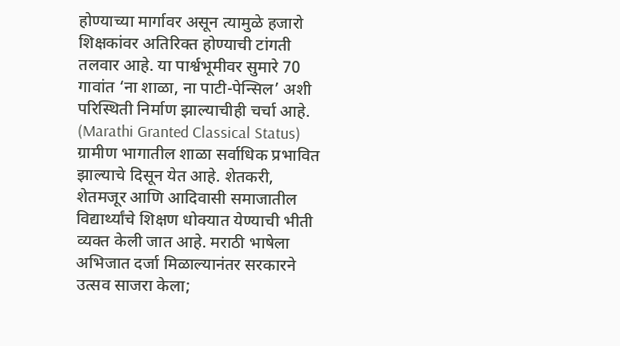होण्याच्या मार्गावर असून त्यामुळे हजारो शिक्षकांवर अतिरिक्त होण्याची टांगती तलवार आहे. या पार्श्वभूमीवर सुमारे 70 गावांत ‘ना शाळा, ना पाटी-पेन्सिल’ अशी परिस्थिती निर्माण झाल्याचीही चर्चा आहे. (Marathi Granted Classical Status)
ग्रामीण भागातील शाळा सर्वाधिक प्रभावित झाल्याचे दिसून येत आहे. शेतकरी, शेतमजूर आणि आदिवासी समाजातील विद्यार्थ्यांचे शिक्षण धोक्यात येण्याची भीती व्यक्त केली जात आहे. मराठी भाषेला अभिजात दर्जा मिळाल्यानंतर सरकारने उत्सव साजरा केला;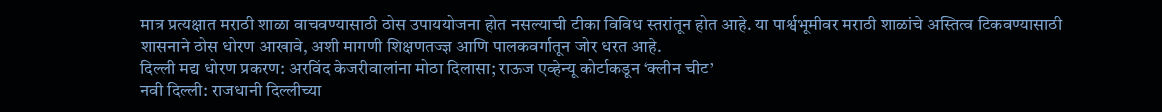मात्र प्रत्यक्षात मराठी शाळा वाचवण्यासाठी ठोस उपाययोजना होत नसल्याची टीका विविध स्तरांतून होत आहे. या पार्श्वभूमीवर मराठी शाळांचे अस्तित्व टिकवण्यासाठी शासनाने ठोस धोरण आखावे, अशी मागणी शिक्षणतज्ज्ञ आणि पालकवर्गातून जोर धरत आहे.
दिल्ली मद्य धोरण प्रकरण: अरविंद केजरीवालांना मोठा दिलासा; राऊज एव्हेन्यू कोर्टाकडून ‘क्लीन चीट’
नवी दिल्ली: राजधानी दिल्लीच्या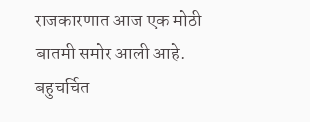राजकारणात आज एक मोठी बातमी समोर आली आहे. बहुचर्चित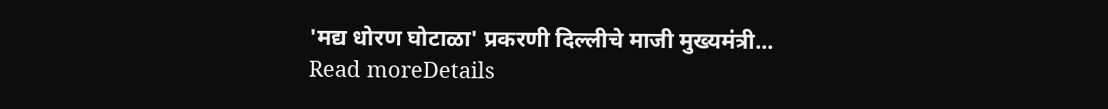'मद्य धोरण घोटाळा' प्रकरणी दिल्लीचे माजी मुख्यमंत्री...
Read moreDetails